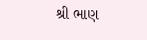શ્રી ભાણ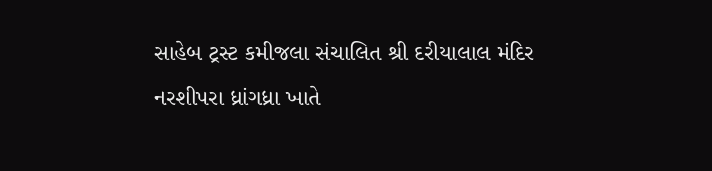સાહેબ ટ્રસ્ટ કમીજલા સંચાલિત શ્રી દરીયાલાલ મંદિર નરશીપરા ધ્રાંગધ્રા ખાતે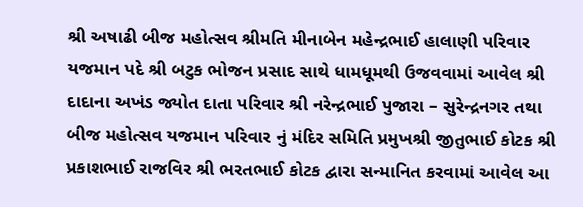શ્રી અષાઢી બીજ મહોત્સવ શ્રીમતિ મીનાબેન મહેન્દ્રભાઈ હાલાણી પરિવાર યજમાન પદે શ્રી બટુક ભોજન પ્રસાદ સાથે ધામધૂમથી ઉજવવામાં આવેલ શ્રી દાદાના અખંડ જ્યોત દાતા પરિવાર શ્રી નરેન્દ્રભાઈ પુજારા – સુરેન્દ્રનગર તથા બીજ મહોત્સવ યજમાન પરિવાર નું મંદિર સમિતિ પ્રમુખશ્રી જીતુભાઈ કોટક શ્રી પ્રકાશભાઈ રાજવિર શ્રી ભરતભાઈ કોટક દ્વારા સન્માનિત કરવામાં આવેલ આ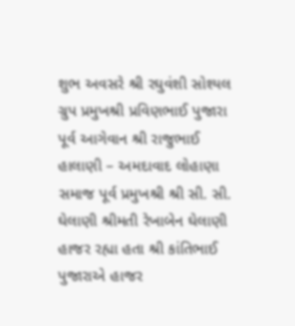શુભ અવસરે શ્રી રઘુવંશી સોશ્યલ ગ્રુપ પ્રમુખશ્રી પ્રવિણભાઈ પુજારા પૂર્વ આગેવાન શ્રી રાજુભાઈ હાલાણી – અમદાવાદ લોહાણા સમાજ પૂર્વ પ્રમુખશ્રી શ્રી સી. સી. ઘેલાણી શ્રીમતી રેખાબેન ઘેલાણી હાજર રહ્યા હતા શ્રી કાંતિભાઈ પુજારાએ હાજર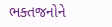ભક્તજનોને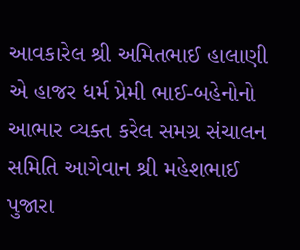આવકારેલ શ્રી અમિતભાઈ હાલાણી એ હાજર ધર્મ પ્રેમી ભાઈ-બહેનોનો આભાર વ્યક્ત કરેલ સમગ્ર સંચાલન સમિતિ આગેવાન શ્રી મહેશભાઈ પુજારા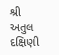શ્રી અતુલ દક્ષિણી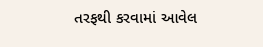તરફથી કરવામાં આવેલ